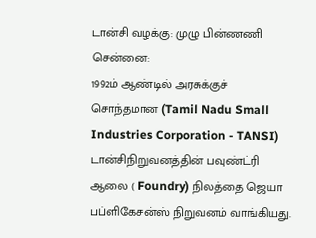டான்சி வழக்கு: முழு பின்ணணி
சென்னை:
1992ம் ஆண்டில் அரசுக்குச் சொந்தமான (Tamil Nadu Small Industries Corporation - TANSI) டான்சிநிறுவனத்தின் பவுண்ட்ரி ஆலை ( Foundry) நிலத்தை ஜெயா பப்ளிகேசன்ஸ் நிறுவனம் வாங்கியது.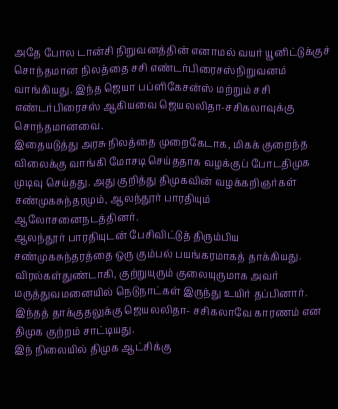அதே போல டான்சி நிறுவனத்தின் எனாமல் வயர் யூனிட்டுக்குச் சொந்தமான நிலத்தை சசி எண்டர்பிரைசஸ்நிறுவனம் வாங்கியது. இந்த ஜெயா பப்ளிகேசன்ஸ் மற்றும் சசி எண்டர்பிரைசஸ் ஆகியவை ஜெயலலிதா-சசிகலாவுக்கு சொந்தமானவை.
இதையடுத்து அரசு நிலத்தை முறைகேடாக, மிகக் குறைந்த விலைக்கு வாங்கி மோசடி செய்ததாக வழக்குப் போடதிமுக முடிவு செய்தது. அது குறித்து திமுகவின் வழக்கறிஞர்கள் சண்முகசுந்தரமும், ஆலந்தூர் பாரதியும் ஆலோசனைநடத்தினர்.
ஆலந்தூர் பாரதியுடன் பேசிவிட்டுத் திரும்பிய சண்முகசுந்தரத்தை ஒரு கும்பல் பயங்கரமாகத் தாக்கியது. விரல்கள்துண்டாகி, குற்றுயுரும் குலையுருமாக அவர் மருத்துவமனையில் நெடுநாட்கள் இருந்து உயிர் தப்பினார்.
இந்தத் தாக்குதலுக்கு ஜெயலலிதா- சசிகலாவே காரணம் என திமுக குற்றம் சாட்டியது.
இந் நிலையில் திமுக ஆட்சிக்கு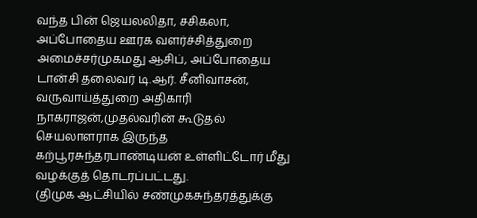வந்த பின் ஜெயலலிதா, சசிகலா, அப்போதைய ஊரக வளர்ச்சித்துறை அமைச்சர்முகமது ஆசிப், அப்போதைய டான்சி தலைவர் டி.ஆர். சீனிவாசன், வருவாய்த்துறை அதிகாரி நாகராஜன்,முதல்வரின் கூடுதல் செயலாளராக இருந்த கற்பூரசுந்தரபாண்டியன் உள்ளிட்டோர் மீது வழக்குத் தொடரப்பட்டது.
(திமுக ஆட்சியில் சண்முகசுந்தரத்துக்கு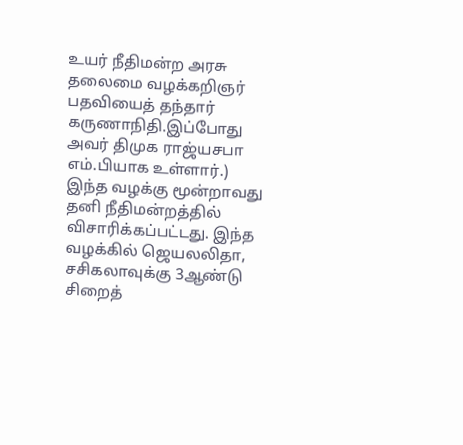உயர் நீதிமன்ற அரசு தலைமை வழக்கறிஞர் பதவியைத் தந்தார் கருணாநிதி.இப்போது அவர் திமுக ராஜ்யசபா எம்.பியாக உள்ளார்.)
இந்த வழக்கு மூன்றாவது தனி நீதிமன்றத்தில் விசாரிக்கப்பட்டது. இந்த வழக்கில் ஜெயலலிதா, சசிகலாவுக்கு 3ஆண்டு சிறைத்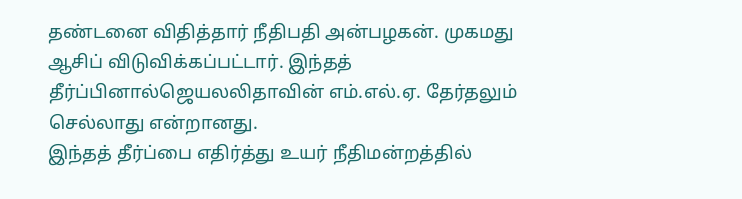தண்டனை விதித்தார் நீதிபதி அன்பழகன். முகமது ஆசிப் விடுவிக்கப்பட்டார். இந்தத் தீர்ப்பினால்ஜெயலலிதாவின் எம்.எல்.ஏ. தேர்தலும் செல்லாது என்றானது.
இந்தத் தீர்ப்பை எதிர்த்து உயர் நீதிமன்றத்தில்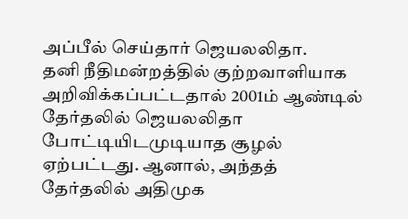அப்பீல் செய்தார் ஜெயலலிதா.
தனி நீதிமன்றத்தில் குற்றவாளியாக அறிவிக்கப்பட்டதால் 2001ம் ஆண்டில் தேர்தலில் ஜெயலலிதா போட்டியிடமுடியாத சூழல் ஏற்பட்டது. ஆனால், அந்தத் தேர்தலில் அதிமுக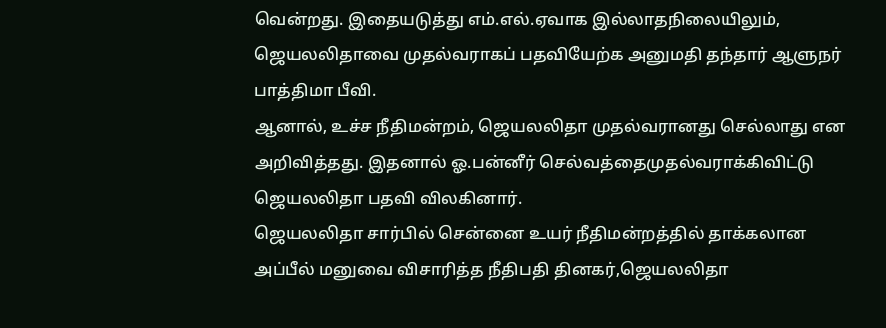வென்றது. இதையடுத்து எம்.எல்.ஏவாக இல்லாதநிலையிலும், ஜெயலலிதாவை முதல்வராகப் பதவியேற்க அனுமதி தந்தார் ஆளுநர் பாத்திமா பீவி.
ஆனால், உச்ச நீதிமன்றம், ஜெயலலிதா முதல்வரானது செல்லாது என அறிவித்தது. இதனால் ஓ.பன்னீர் செல்வத்தைமுதல்வராக்கிவிட்டு ஜெயலலிதா பதவி விலகினார்.
ஜெயலலிதா சார்பில் சென்னை உயர் நீதிமன்றத்தில் தாக்கலான அப்பீல் மனுவை விசாரித்த நீதிபதி தினகர்,ஜெயலலிதா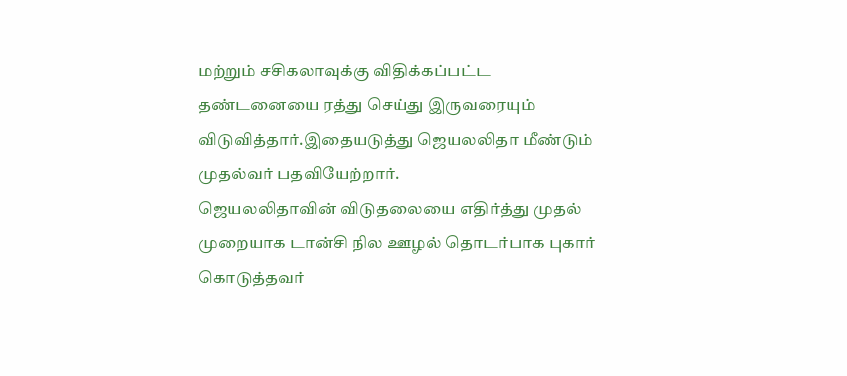மற்றும் சசிகலாவுக்கு விதிக்கப்பட்ட தண்டனையை ரத்து செய்து இருவரையும் விடுவித்தார்.இதையடுத்து ஜெயலலிதா மீண்டும் முதல்வர் பதவியேற்றார்.
ஜெயலலிதாவின் விடுதலையை எதிர்த்து முதல் முறையாக டான்சி நில ஊழல் தொடர்பாக புகார் கொடுத்தவர்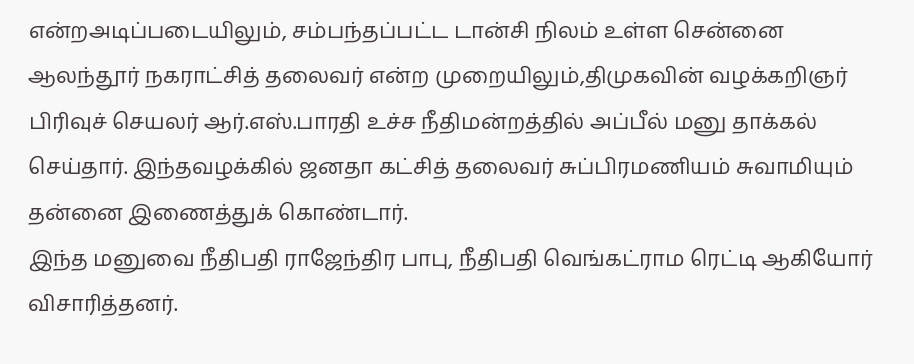என்றஅடிப்படையிலும், சம்பந்தப்பட்ட டான்சி நிலம் உள்ள சென்னை ஆலந்தூர் நகராட்சித் தலைவர் என்ற முறையிலும்,திமுகவின் வழக்கறிஞர் பிரிவுச் செயலர் ஆர்.எஸ்.பாரதி உச்ச நீதிமன்றத்தில் அப்பீல் மனு தாக்கல் செய்தார். இந்தவழக்கில் ஜனதா கட்சித் தலைவர் சுப்பிரமணியம் சுவாமியும் தன்னை இணைத்துக் கொண்டார்.
இந்த மனுவை நீதிபதி ராஜேந்திர பாபு, நீதிபதி வெங்கட்ராம ரெட்டி ஆகியோர் விசாரித்தனர்.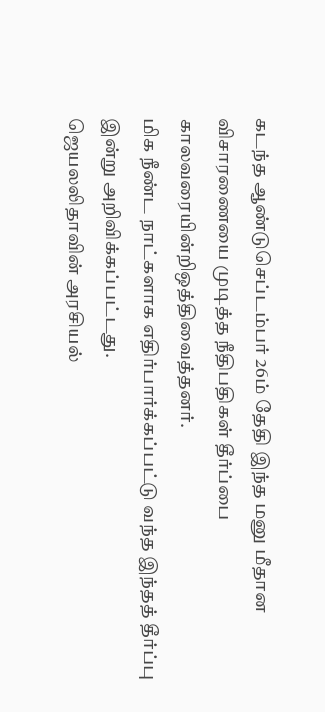கடந்த ஆண்டுசெப்டம்பர் 26ம் தேதி இந்த மனு மீதான விசாரணையை முடித்த நீதிபதிகள் தீர்ப்பை காலவரையின்றிஒத்திவைத்தனர்.
மிக நீண்ட நாட்களாக எதிர்பார்க்கப்பட்டு வந்த இந்தத் தீர்ப்பு இன்று அறிவிக்கப்பட்டது.
ஜெயலலிதாவின் அரசியல்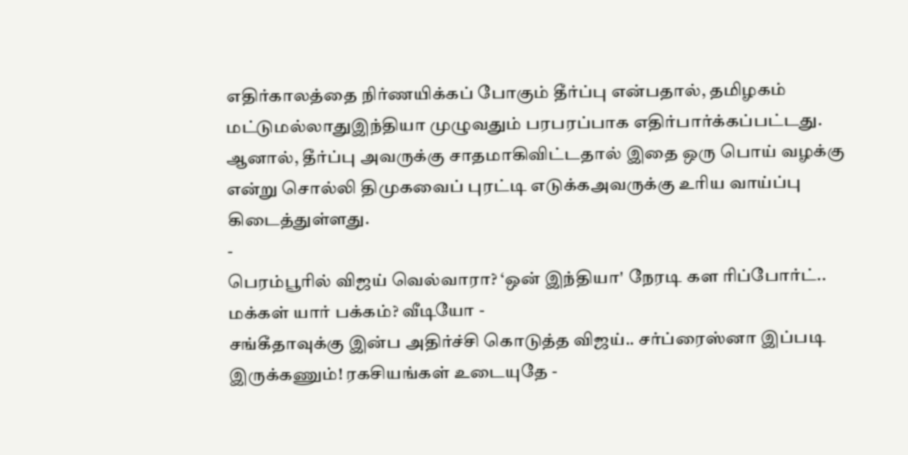எதிர்காலத்தை நிர்ணயிக்கப் போகும் தீர்ப்பு என்பதால், தமிழகம் மட்டுமல்லாதுஇந்தியா முழுவதும் பரபரப்பாக எதிர்பார்க்கப்பட்டது.
ஆனால், தீர்ப்பு அவருக்கு சாதமாகிவிட்டதால் இதை ஒரு பொய் வழக்கு என்று சொல்லி திமுகவைப் புரட்டி எடுக்கஅவருக்கு உரிய வாய்ப்பு கிடைத்துள்ளது.
-
பெரம்பூரில் விஜய் வெல்வாரா? ‘ஒன் இந்தியா' நேரடி கள ரிப்போர்ட்.. மக்கள் யார் பக்கம்? வீடியோ -
சங்கீதாவுக்கு இன்ப அதிர்ச்சி கொடுத்த விஜய்.. சர்ப்ரைஸ்னா இப்படி இருக்கணும்! ரகசியங்கள் உடையுதே -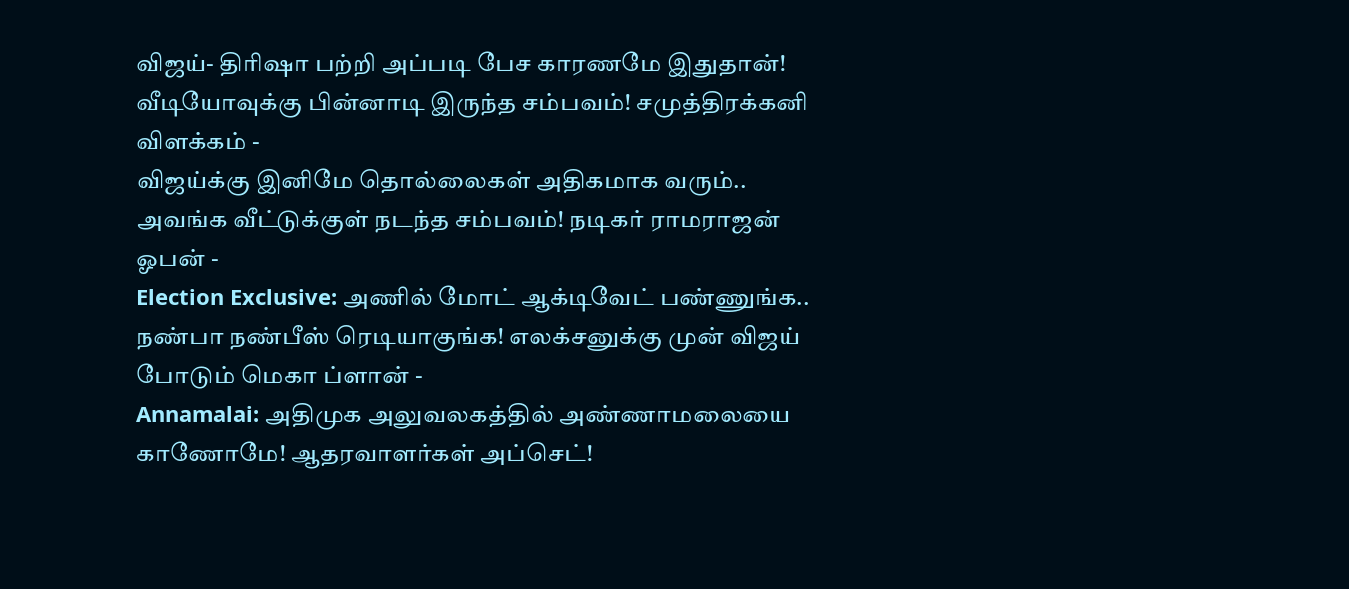விஜய்- திரிஷா பற்றி அப்படி பேச காரணமே இதுதான்! வீடியோவுக்கு பின்னாடி இருந்த சம்பவம்! சமுத்திரக்கனி விளக்கம் -
விஜய்க்கு இனிமே தொல்லைகள் அதிகமாக வரும்.. அவங்க வீட்டுக்குள் நடந்த சம்பவம்! நடிகர் ராமராஜன் ஓபன் -
Election Exclusive: அணில் மோட் ஆக்டிவேட் பண்ணுங்க.. நண்பா நண்பீஸ் ரெடியாகுங்க! எலக்சனுக்கு முன் விஜய் போடும் மெகா ப்ளான் -
Annamalai: அதிமுக அலுவலகத்தில் அண்ணாமலையை காணோமே! ஆதரவாளர்கள் அப்செட்!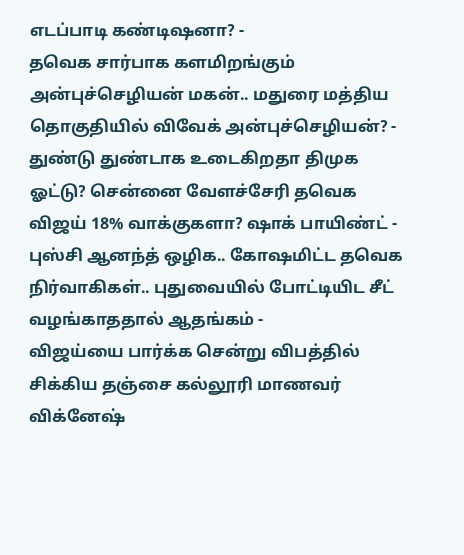எடப்பாடி கண்டிஷனா? -
தவெக சார்பாக களமிறங்கும் அன்புச்செழியன் மகன்.. மதுரை மத்திய தொகுதியில் விவேக் அன்புச்செழியன்? -
துண்டு துண்டாக உடைகிறதா திமுக ஓட்டு? சென்னை வேளச்சேரி தவெக விஜய் 18% வாக்குகளா? ஷாக் பாயிண்ட் -
புஸ்சி ஆனந்த் ஒழிக.. கோஷமிட்ட தவெக நிர்வாகிகள்.. புதுவையில் போட்டியிட சீட் வழங்காததால் ஆதங்கம் -
விஜய்யை பார்க்க சென்று விபத்தில் சிக்கிய தஞ்சை கல்லூரி மாணவர் விக்னேஷ்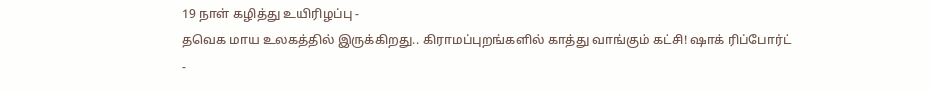19 நாள் கழித்து உயிரிழப்பு -
தவெக மாய உலகத்தில் இருக்கிறது.. கிராமப்புறங்களில் காத்து வாங்கும் கட்சி! ஷாக் ரிப்போர்ட் -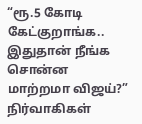“ரூ.5 கோடி கேட்குறாங்க.. இதுதான் நீங்க சொன்ன மாற்றமா விஜய்?” நிர்வாகிகள்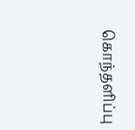கொந்தளிப்பு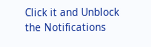Click it and Unblock the Notifications